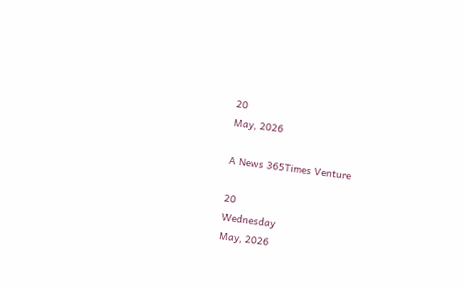20
May, 2026

A News 365Times Venture

20
Wednesday
May, 2026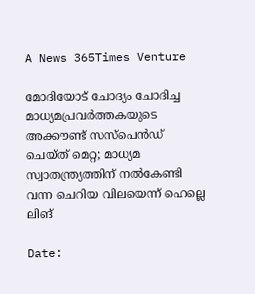A News 365Times Venture

മോദിയോട് ചോദ്യം ചോദിച്ച മാധ്യമപ്രവര്‍ത്തകയുടെ അക്കൗണ്ട് സസ്‌പെന്‍ഡ് ചെയ്ത് മെറ്റ; മാധ്യമ സ്വാതന്ത്ര്യത്തിന് നല്‍കേണ്ടി വന്ന ചെറിയ വിലയെന്ന് ഹെല്ലെ ലിങ്

Date: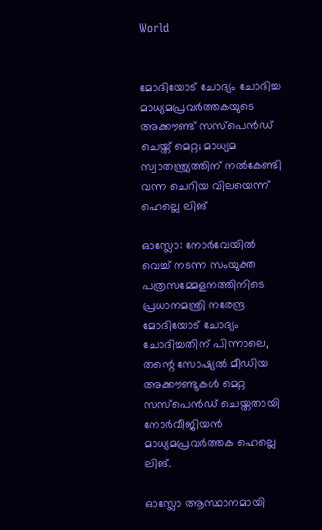World


മോദിയോട് ചോദ്യം ചോദിച്ച മാധ്യമപ്രവര്‍ത്തകയുടെ അക്കൗണ്ട് സസ്‌പെന്‍ഡ് ചെയ്ത് മെറ്റ; മാധ്യമ സ്വാതന്ത്ര്യത്തിന് നല്‍കേണ്ടി വന്ന ചെറിയ വിലയെന്ന് ഹെല്ലെ ലിങ്

ഓസ്ലോ: നോര്‍വേയില്‍ വെച്ച് നടന്ന സംയുക്ത പത്രസമ്മേളനത്തിനിടെ പ്രധാനമന്ത്രി നരേന്ദ്ര മോദിയോട് ചോദ്യം ചോദിച്ചതിന് പിന്നാലെ, തന്റെ സോഷ്യല്‍ മീഡിയ അക്കൗണ്ടുകള്‍ മെറ്റ സസ്‌പെന്‍ഡ് ചെയ്തതായി നോര്‍വീജിയന്‍ മാധ്യമപ്രവര്‍ത്തക ഹെല്ലെ ലിങ്.

ഓസ്ലോ ആസ്ഥാനമായി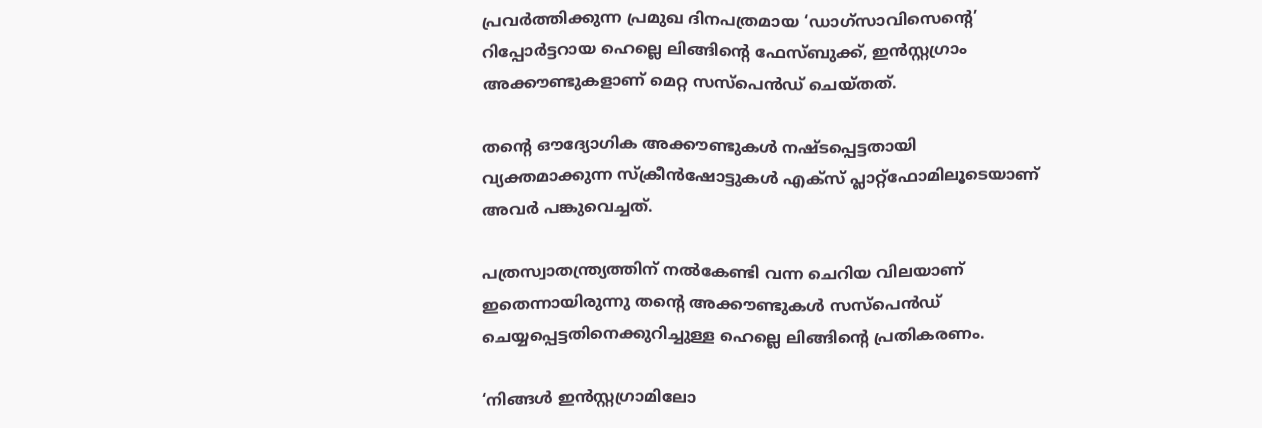പ്രവര്‍ത്തിക്കുന്ന പ്രമുഖ ദിനപത്രമായ ‘ഡാഗ്സാവിസെന്റെ’ റിപ്പോര്‍ട്ടറായ ഹെല്ലെ ലിങ്ങിന്റെ ഫേസ്ബുക്ക്, ഇന്‍സ്റ്റഗ്രാം അക്കൗണ്ടുകളാണ് മെറ്റ സസ്‌പെന്‍ഡ് ചെയ്തത്.

തന്റെ ഔദ്യോഗിക അക്കൗണ്ടുകള്‍ നഷ്ടപ്പെട്ടതായി വ്യക്തമാക്കുന്ന സ്‌ക്രീന്‍ഷോട്ടുകള്‍ എക്‌സ് പ്ലാറ്റ്ഫോമിലൂടെയാണ് അവര്‍ പങ്കുവെച്ചത്.

പത്രസ്വാതന്ത്ര്യത്തിന് നല്‍കേണ്ടി വന്ന ചെറിയ വിലയാണ് ഇതെന്നായിരുന്നു തന്റെ അക്കൗണ്ടുകള്‍ സസ്‌പെന്‍ഡ് ചെയ്യപ്പെട്ടതിനെക്കുറിച്ചുള്ള ഹെല്ലെ ലിങ്ങിന്റെ പ്രതികരണം.

‘നിങ്ങള്‍ ഇന്‍സ്റ്റഗ്രാമിലോ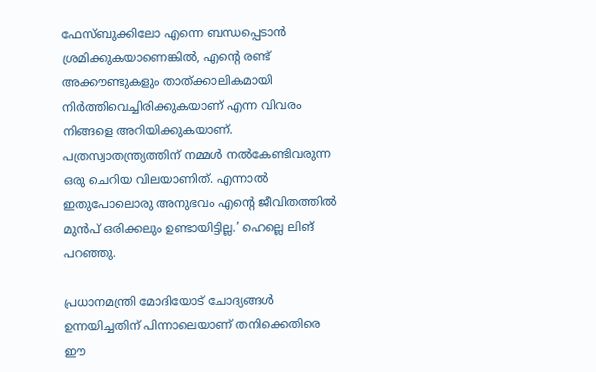ഫേസ്ബുക്കിലോ എന്നെ ബന്ധപ്പെടാന്‍ ശ്രമിക്കുകയാണെങ്കില്‍, എന്റെ രണ്ട് അക്കൗണ്ടുകളും താത്ക്കാലികമായി നിര്‍ത്തിവെച്ചിരിക്കുകയാണ് എന്ന വിവരം നിങ്ങളെ അറിയിക്കുകയാണ്. പത്രസ്വാതന്ത്ര്യത്തിന് നമ്മള്‍ നല്‍കേണ്ടിവരുന്ന ഒരു ചെറിയ വിലയാണിത്. എന്നാല്‍ ഇതുപോലൊരു അനുഭവം എന്റെ ജീവിതത്തില്‍ മുന്‍പ് ഒരിക്കലും ഉണ്ടായിട്ടില്ല.’ ഹെല്ലെ ലിങ് പറഞ്ഞു.

പ്രധാനമന്ത്രി മോദിയോട് ചോദ്യങ്ങള്‍ ഉന്നയിച്ചതിന് പിന്നാലെയാണ് തനിക്കെതിരെ ഈ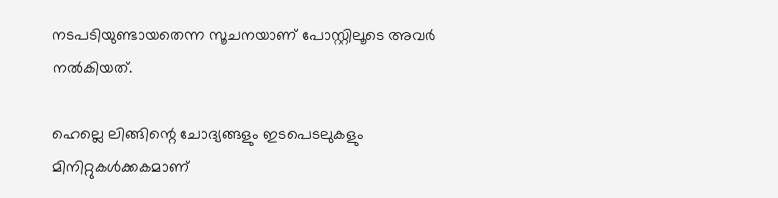നടപടിയുണ്ടായതെന്ന സൂചനയാണ് പോസ്റ്റിലൂടെ അവര്‍ നല്‍കിയത്.

ഹെല്ലെ ലിങ്ങിന്റെ ചോദ്യങ്ങളും ഇടപെടലുകളും മിനിറ്റുകള്‍ക്കകമാണ്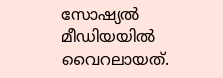സോഷ്യല്‍ മീഡിയയില്‍ വൈറലായത്.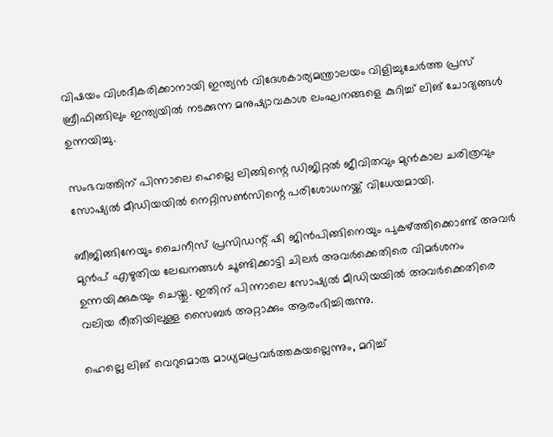വിഷയം വിശദീകരിക്കാനായി ഇന്ത്യന്‍ വിദേശകാര്യമന്ത്രാലയം വിളിച്ചുചേര്‍ത്ത പ്രസ് ബ്രീഫിങ്ങിലും ഇന്ത്യയില്‍ നടക്കുന്ന മനുഷ്യാവകാശ ലംഘനങ്ങളെ കുറിച്ച് ലിങ് ചോദ്യങ്ങള്‍ ഉന്നയിച്ചു.

സംഭവത്തിന് പിന്നാലെ ഹെല്ലെ ലിങ്ങിന്റെ ഡിജിറ്റല്‍ ജീവിതവും മുന്‍കാല ചരിത്രവും സോഷ്യല്‍ മീഡിയയില്‍ നെറ്റിസണ്‍സിന്റെ പരിശോധനയ്ക്ക് വിധേയമായി.

ബീജിങ്ങിനേയും ചൈനീസ് പ്രസിഡന്റ് ഷി ജിന്‍പിങ്ങിനെയും പുകഴ്ത്തിക്കൊണ്ട് അവര്‍ മുന്‍പ് എഴുതിയ ലേഖനങ്ങള്‍ ചൂണ്ടിക്കാട്ടി ചിലര്‍ അവര്‍ക്കെതിരെ വിമര്‍ശനം ഉന്നയിക്കുകയും ചെയ്തു. ഇതിന് പിന്നാലെ സോഷ്യല്‍ മീഡിയയില്‍ അവര്‍ക്കെതിരെ വലിയ രീതിയിലുള്ള സൈബര്‍ അറ്റാക്കും ആരംഭിച്ചിരുന്നു.

ഹെല്ലെ ലിങ് വെറുമൊരു മാധ്യമപ്രവര്‍ത്തകയല്ലെന്നും, മറിച്ച്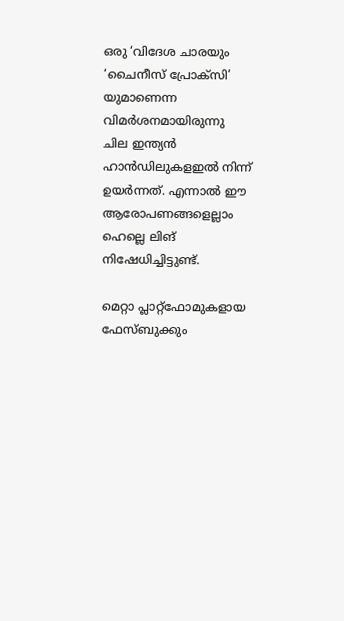ഒരു ‘വിദേശ ചാരയും ‘ചൈനീസ് പ്രോക്‌സി’ യുമാണെന്ന വിമര്‍ശനമായിരുന്നു ചില ഇന്ത്യന്‍ ഹാന്‍ഡിലുകളഇല്‍ നിന്ന് ഉയര്‍ന്നത്. എന്നാല്‍ ഈ ആരോപണങ്ങളെല്ലാം ഹെല്ലെ ലിങ് നിഷേധിച്ചിട്ടുണ്ട്.

മെറ്റാ പ്ലാറ്റ്ഫോമുകളായ ഫേസ്ബുക്കും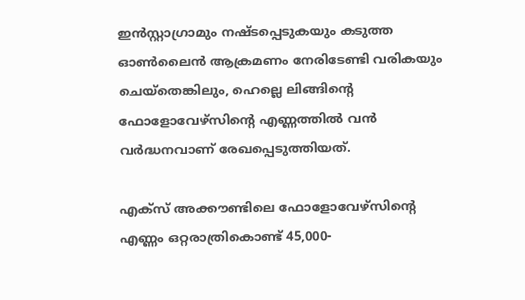ഇന്‍സ്റ്റാഗ്രാമും നഷ്ടപ്പെടുകയും കടുത്ത ഓണ്‍ലൈന്‍ ആക്രമണം നേരിടേണ്ടി വരികയും ചെയ്‌തെങ്കിലും, ഹെല്ലെ ലിങ്ങിന്റെ ഫോളോവേഴ്സിന്റെ എണ്ണത്തില്‍ വന്‍ വര്‍ദ്ധനവാണ് രേഖപ്പെടുത്തിയത്.

എക്‌സ് അക്കൗണ്ടിലെ ഫോളോവേഴ്സിന്റെ എണ്ണം ഒറ്റരാത്രികൊണ്ട് 45,000-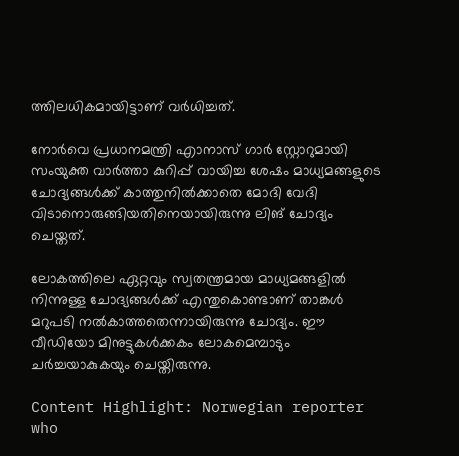ത്തിലധികമായിട്ടാണ് വര്‍ധിച്ചത്.

നോര്‍വെ പ്രധാനമന്ത്രി എാനാസ് ഗാര്‍ സ്റ്റോറുമായി സംയുക്ത വാര്‍ത്താ കുറിപ്പ് വായിച്ച ശേഷം മാധ്യമങ്ങളുടെ ചോദ്യങ്ങള്‍ക്ക് കാത്തുനില്‍ക്കാതെ മോദി വേദി വിടാനൊരുങ്ങിയതിനെയായിരുന്നു ലിങ് ചോദ്യം ചെയ്തത്.

ലോകത്തിലെ ഏറ്റവും സ്വതന്ത്രമായ മാധ്യമങ്ങളില്‍ നിന്നുള്ള ചോദ്യങ്ങള്‍ക്ക് എന്തുകൊണ്ടാണ് താങ്കള്‍ മറുപടി നല്‍കാത്തതെന്നായിരുന്നു ചോദ്യം. ഈ വീഡിയോ മിനുട്ടുകള്‍ക്കകം ലോകമെമ്പാടും ചര്‍ച്ചയാകുകയും ചെയ്തിരുന്നു.

Content Highlight: Norwegian reporter who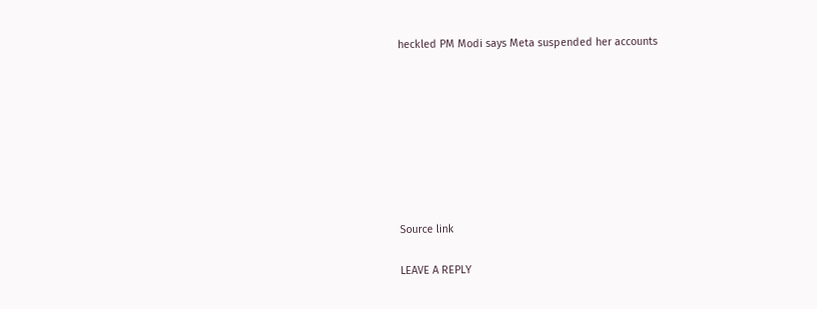heckled PM Modi says Meta suspended her accounts








Source link

LEAVE A REPLY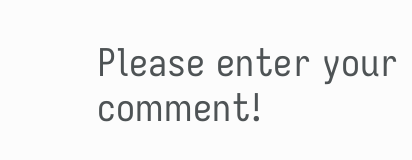Please enter your comment!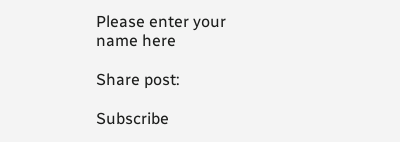Please enter your name here

Share post:

Subscribe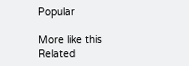Popular

More like this
Related